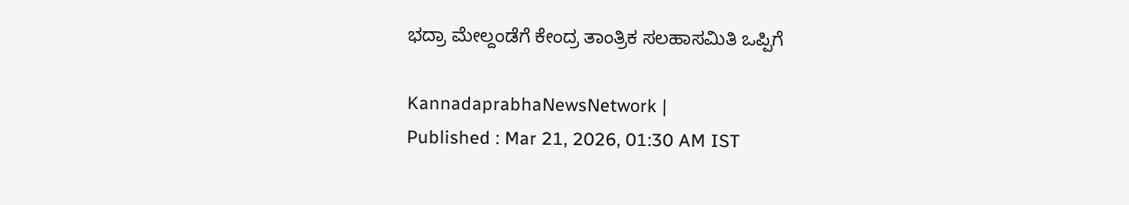ಭದ್ರಾ ಮೇಲ್ದಂಡೆಗೆ ಕೇಂದ್ರ ತಾಂತ್ರಿಕ ಸಲಹಾಸಮಿತಿ ಒಪ್ಪಿಗೆ

KannadaprabhaNewsNetwork |
Published : Mar 21, 2026, 01:30 AM IST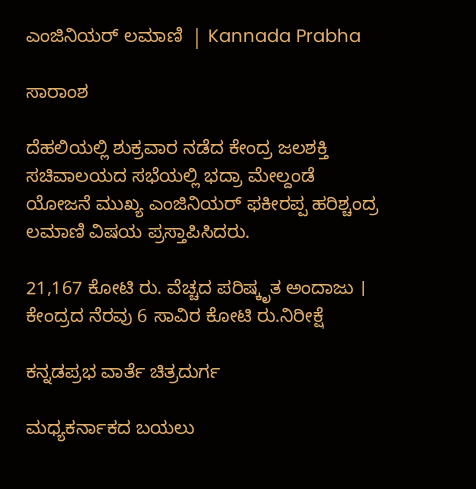ಎಂಜಿನಿಯರ್‌ ಲಮಾಣಿ  | Kannada Prabha

ಸಾರಾಂಶ

ದೆಹಲಿಯಲ್ಲಿ ಶುಕ್ರವಾರ ನಡೆದ ಕೇಂದ್ರ ಜಲಶಕ್ತಿ ಸಚಿವಾಲಯದ ಸಭೆಯಲ್ಲಿ ಭದ್ರಾ ಮೇಲ್ದಂಡೆ ಯೋಜನೆ ಮುಖ್ಯ ಎಂಜಿನಿಯರ್ ಫಕೀರಪ್ಪ ಹರಿಶ್ಚಂದ್ರ ಲಮಾಣಿ ವಿಷಯ ಪ್ರಸ್ತಾಪಿಸಿದರು.

21,167 ಕೋಟಿ ರು. ವೆಚ್ಚದ ಪರಿಷ್ಕೃತ ಅಂದಾಜು । ಕೇಂದ್ರದ ನೆರವು 6 ಸಾವಿರ ಕೋಟಿ ರು.ನಿರೀಕ್ಷೆ

ಕನ್ನಡಪ್ರಭ ವಾರ್ತೆ ಚಿತ್ರದುರ್ಗ

ಮಧ್ಯಕರ್ನಾಕದ ಬಯಲು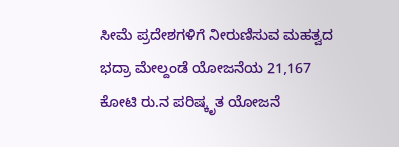ಸೀಮೆ ಪ್ರದೇಶಗಳಿಗೆ ನೀರುಣಿಸುವ ಮಹತ್ವದ ಭದ್ರಾ ಮೇಲ್ದಂಡೆ ಯೋಜನೆಯ 21,167 ಕೋಟಿ ರು.ನ ಪರಿಷ್ಕೃತ ಯೋಜನೆ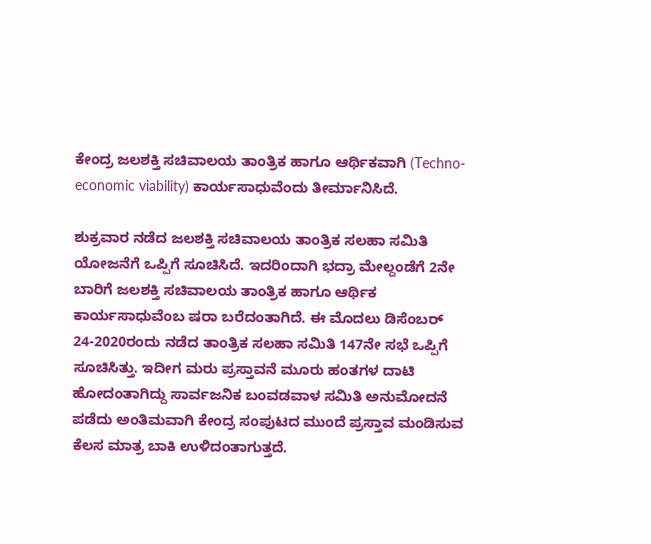ಕೇಂದ್ರ ಜಲಶಕ್ತಿ ಸಚಿವಾಲಯ ತಾಂತ್ರಿಕ ಹಾಗೂ ಆರ್ಥಿಕವಾಗಿ (Techno-economic viability) ಕಾರ್ಯಸಾಧುವೆಂದು ತೀರ್ಮಾನಿಸಿದೆ.

ಶುಕ್ರವಾರ ನಡೆದ ಜಲಶಕ್ತಿ ಸಚಿವಾಲಯ ತಾಂತ್ರಿಕ ಸಲಹಾ ಸಮಿತಿ ಯೋಜನೆಗೆ ಒಪ್ಪಿಗೆ ಸೂಚಿಸಿದೆ. ಇದರಿಂದಾಗಿ ಭದ್ರಾ ಮೇಲ್ದಂಡೆಗೆ 2ನೇ ಬಾರಿಗೆ ಜಲಶಕ್ತಿ ಸಚಿವಾಲಯ ತಾಂತ್ರಿಕ ಹಾಗೂ ಆರ್ಥಿಕ ಕಾರ್ಯಸಾಧುವೆಂಬ ಷರಾ ಬರೆದಂತಾಗಿದೆ. ಈ ಮೊದಲು ಡಿಸೆಂಬರ್‌ 24-2020ರಂದು ನಡೆದ ತಾಂತ್ರಿಕ ಸಲಹಾ ಸಮಿತಿ 147ನೇ ಸಭೆ ಒಪ್ಪಿಗೆ ಸೂಚಿಸಿತ್ತು. ಇದೀಗ ಮರು ಪ್ರಸ್ತಾವನೆ ಮೂರು ಹಂತಗಳ ದಾಟಿ ಹೋದಂತಾಗಿದ್ದು ಸಾರ್ವಜನಿಕ ಬಂವಡವಾಳ ಸಮಿತಿ ಅನುಮೋದನೆ ಪಡೆದು ಅಂತಿಮವಾಗಿ ಕೇಂದ್ರ ಸಂಪುಟದ ಮುಂದೆ ಪ್ರಸ್ತಾವ ಮಂಡಿಸುವ ಕೆಲಸ ಮಾತ್ರ ಬಾಕಿ ಉಳಿದಂತಾಗುತ್ತದೆ.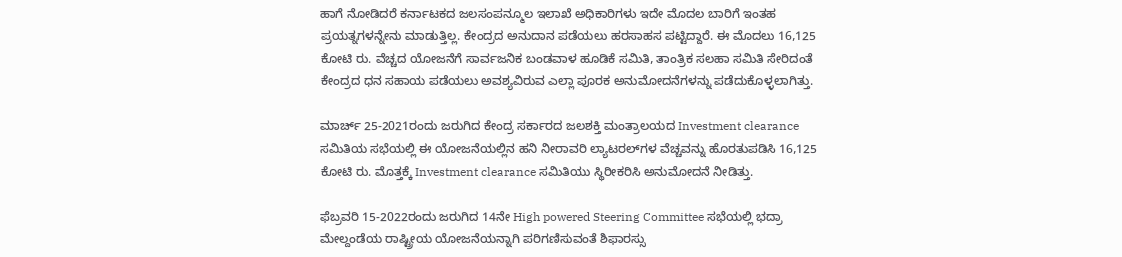ಹಾಗೆ ನೋಡಿದರೆ ಕರ್ನಾಟಕದ ಜಲಸಂಪನ್ಮೂಲ ಇಲಾಖೆ ಅಧಿಕಾರಿಗಳು ಇದೇ ಮೊದಲ ಬಾರಿಗೆ ಇಂತಹ ಪ್ರಯತ್ನಗಳನ್ನೇನು ಮಾಡುತ್ತಿಲ್ಲ. ಕೇಂದ್ರದ ಅನುದಾನ ಪಡೆಯಲು ಹರಸಾಹಸ ಪಟ್ಟಿದ್ದಾರೆ. ಈ ಮೊದಲು 16,125 ಕೋಟಿ ರು. ವೆಚ್ಚದ ಯೋಜನೆಗೆ ಸಾರ್ವಜನಿಕ ಬಂಡವಾಳ ಹೂಡಿಕೆ ಸಮಿತಿ, ತಾಂತ್ರಿಕ ಸಲಹಾ ಸಮಿತಿ ಸೇರಿದಂತೆ ಕೇಂದ್ರದ ಧನ ಸಹಾಯ ಪಡೆಯಲು ಅವಶ್ಯವಿರುವ ಎಲ್ಲಾ ಪೂರಕ ಅನುಮೋದನೆಗಳನ್ನು ಪಡೆದುಕೊಳ್ಳಲಾಗಿತ್ತು.

ಮಾರ್ಚ್‌ 25-2021ರಂದು ಜರುಗಿದ ಕೇಂದ್ರ ಸರ್ಕಾರದ ಜಲಶಕ್ತಿ ಮಂತ್ರಾಲಯದ Investment clearance ಸಮಿತಿಯ ಸಭೆಯಲ್ಲಿ ಈ ಯೋಜನೆಯಲ್ಲಿನ ಹನಿ ನೀರಾವರಿ ಲ್ಯಾಟರಲ್‌ಗಳ ವೆಚ್ಚವನ್ನು ಹೊರತುಪಡಿಸಿ 16,125 ಕೋಟಿ ರು. ಮೊತ್ತಕ್ಕೆ Investment clearance ಸಮಿತಿಯು ಸ್ಥಿರೀಕರಿಸಿ ಅನುಮೋದನೆ ನೀಡಿತ್ತು.

ಫೆಬ್ರವರಿ 15-2022ರಂದು ಜರುಗಿದ 14ನೇ High powered Steering Committee ಸಭೆಯಲ್ಲಿ ಭದ್ರಾ ಮೇಲ್ದಂಡೆಯ ರಾಷ್ಟ್ರೀಯ ಯೋಜನೆಯನ್ನಾಗಿ ಪರಿಗಣಿಸುವಂತೆ ಶಿಫಾರಸ್ಸು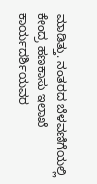ಮಾಡಿತ್ತು. ನಂತರದ ಬೆಳವಣಿಗೆಯಲ್ಲಿ ಕೇಂದ್ರ ಹಣಕಾಸು ಇಲಾಖೆ ಕಾರ್ಯದರ್ಶಿಯವರ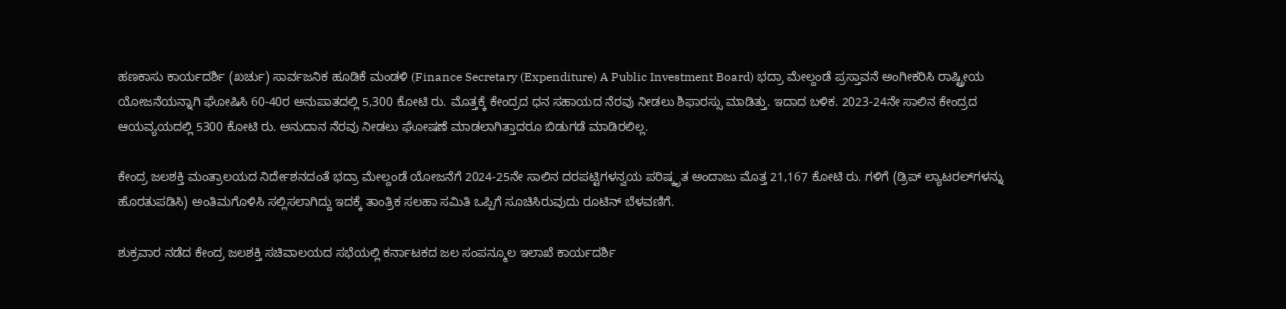ಹಣಕಾಸು ಕಾರ್ಯದರ್ಶಿ (ಖರ್ಚು) ಸಾರ್ವಜನಿಕ ಹೂಡಿಕೆ ಮಂಡಳಿ (Finance Secretary (Expenditure) A Public Investment Board) ಭದ್ರಾ ಮೇಲ್ದಂಡೆ ಪ್ರಸ್ತಾವನೆ ಅಂಗೀಕರಿಸಿ ರಾಷ್ಟ್ರೀಯ ಯೋಜನೆಯನ್ನಾಗಿ ಘೋಷಿಸಿ 60-40ರ ಅನುಪಾತದಲ್ಲಿ 5,300 ಕೋಟಿ ರು. ಮೊತ್ತಕ್ಕೆ ಕೇಂದ್ರದ ಧನ ಸಹಾಯದ ನೆರವು ನೀಡಲು ಶಿಫಾರಸ್ಸು ಮಾಡಿತ್ತು. ಇದಾದ ಬಳಿಕ. 2023-24ನೇ ಸಾಲಿನ ಕೇಂದ್ರದ ಆಯವ್ಯಯದಲ್ಲಿ 5300 ಕೋಟಿ ರು. ಅನುದಾನ ನೆರವು ನೀಡಲು ಘೋಷಣೆ ಮಾಡಲಾಗಿತ್ತಾದರೂ ಬಿಡುಗಡೆ ಮಾಡಿರಲಿಲ್ಲ.

ಕೇಂದ್ರ ಜಲಶಕ್ತಿ ಮಂತ್ರಾಲಯದ ನಿರ್ದೇಶನದಂತೆ ಭದ್ರಾ ಮೇಲ್ದಂಡೆ ಯೋಜನೆಗೆ 2024-25ನೇ ಸಾಲಿನ ದರಪಟ್ಟಿಗಳನ್ವಯ ಪರಿಷ್ಕೃತ ಅಂದಾಜು ಮೊತ್ತ 21,167 ಕೋಟಿ ರು. ಗಳಿಗೆ (ಡ್ರಿಪ್ ಲ್ಯಾಟರಲ್‌ಗಳನ್ನು ಹೊರತುಪಡಿಸಿ) ಅಂತಿಮಗೊಳಿಸಿ ಸಲ್ಲಿಸಲಾಗಿದ್ದು ಇದಕ್ಕೆ ತಾಂತ್ರಿಕ ಸಲಹಾ ಸಮಿತಿ ಒಪ್ಪಿಗೆ ಸೂಚಿಸಿರುವುದು ರೂಟಿನ್ ಬೆಳವಣಿಗೆ.

ಶುಕ್ರವಾರ ನಡೆದ ಕೇಂದ್ರ ಜಲಶಕ್ತಿ ಸಚಿವಾಲಯದ ಸಭೆಯಲ್ಲಿ ಕರ್ನಾಟಕದ ಜಲ ಸಂಪನ್ಮೂಲ ಇಲಾಖೆ ಕಾರ್ಯದರ್ಶಿ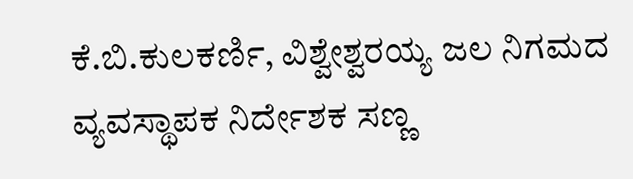ಕೆ.ಬಿ.ಕುಲಕರ್ಣಿ, ವಿಶ್ವೇಶ್ವರಯ್ಯ ಜಲ ನಿಗಮದ ವ್ಯವಸ್ಥಾಪಕ ನಿರ್ದೇಶಕ ಸಣ್ಣ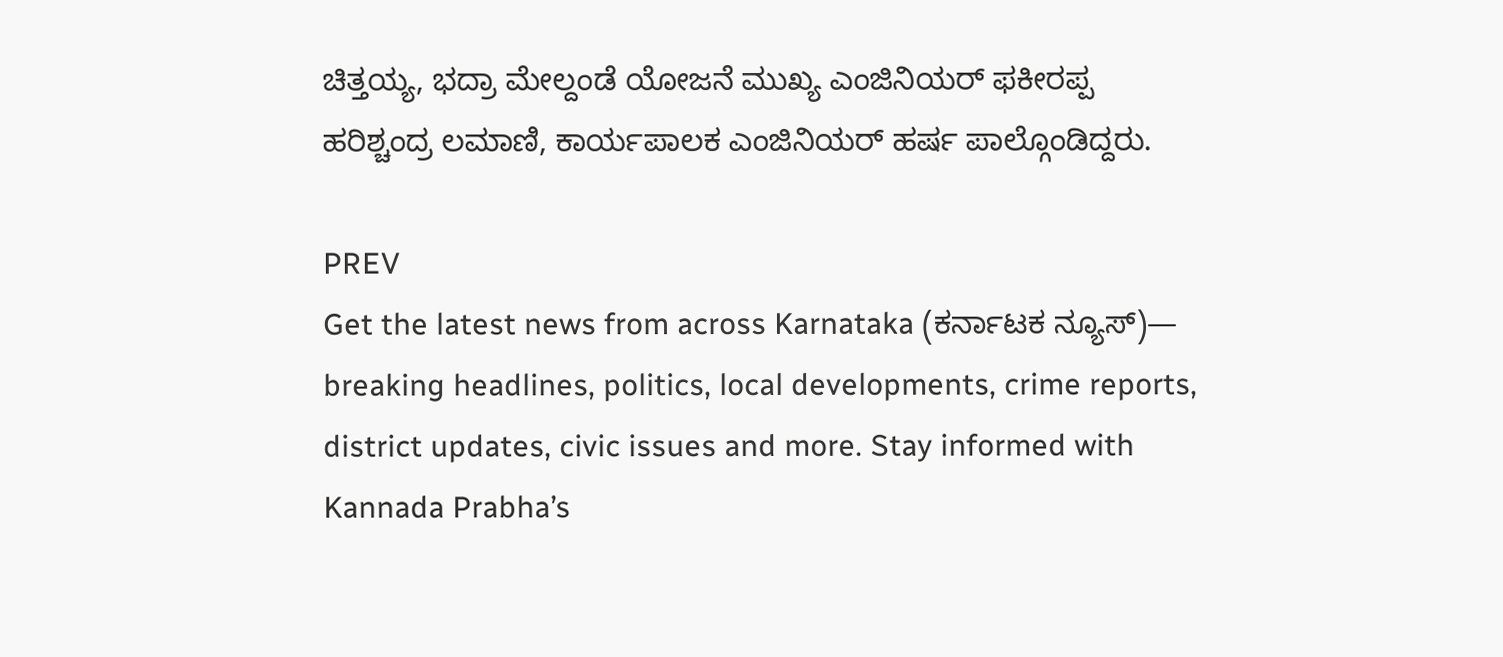ಚಿತ್ತಯ್ಯ, ಭದ್ರಾ ಮೇಲ್ದಂಡೆ ಯೋಜನೆ ಮುಖ್ಯ ಎಂಜಿನಿಯರ್ ಫಕೀರಪ್ಪ ಹರಿಶ್ಚಂದ್ರ ಲಮಾಣಿ, ಕಾರ್ಯಪಾಲಕ ಎಂಜಿನಿಯರ್ ಹರ್ಷ ಪಾಲ್ಗೊಂಡಿದ್ದರು.

PREV
Get the latest news from across Karnataka (ಕರ್ನಾಟಕ ನ್ಯೂಸ್)— breaking headlines, politics, local developments, crime reports, district updates, civic issues and more. Stay informed with Kannada Prabha’s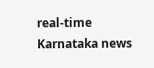real‑time Karnataka news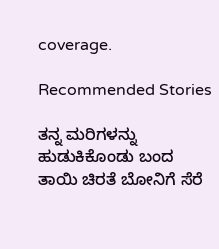coverage.

Recommended Stories

ತನ್ನ ಮರಿಗಳನ್ನು ಹುಡುಕಿಕೊಂಡು ಬಂದ ತಾಯಿ ಚಿರತೆ ಬೋನಿಗೆ ಸೆರೆ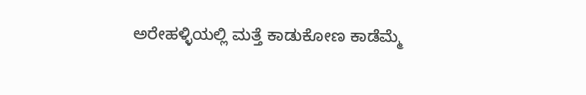ಅರೇಹಳ್ಳಿಯಲ್ಲಿ ಮತ್ತೆ ಕಾಡುಕೋಣ ಕಾಡೆಮ್ಮೆ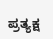ಪ್ರತ್ಯಕ್ಷ